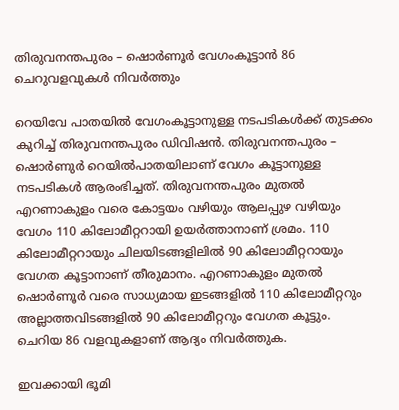തിരുവനന്തപുരം – ഷൊർണൂർ വേഗംകൂട്ടാൻ 86 ചെറുവളവുകൾ നിവർത്തും

റെയിവേ പാതയിൽ വേഗംകൂട്ടാനുള്ള നടപടികൾക്ക് തുടക്കം കുറിച്ച് തിരുവനന്തപുരം ഡിവിഷൻ. തിരുവനന്തപുരം – ഷൊർണുർ റെയിൽപാതയിലാണ് വേഗം കൂട്ടാനുള്ള നടപടികൾ ആരംഭിച്ചത്. തിരുവനന്തപുരം മുതൽ എറണാകുളം വരെ കോട്ടയം വഴിയും ആലപ്പുഴ വഴിയും വേഗം 110 കിലോമീറ്ററായി ഉയർത്താനാണ് ശ്രമം. 110 കിലോമീറ്ററായും ചിലയിടങ്ങളിലിൽ 90 കിലോമീറ്ററായും വേഗത കൂട്ടാനാണ് തീരുമാനം. എറണാകുളം മുതൽ ഷൊർണൂർ വരെ സാധ്യമായ ഇടങ്ങളിൽ 110 കിലോമീറ്ററും അല്ലാത്തവിടങ്ങളിൽ 90 കിലോമീറ്ററും വേഗത കൂട്ടും. ചെറിയ 86 വളവുകളാണ് ആദ്യം നിവർത്തുക.

ഇവക്കായി ഭൂമി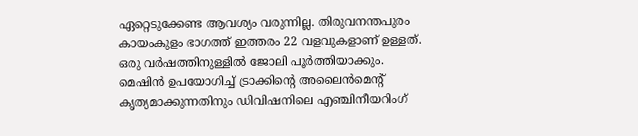ഏറ്റെടുക്കേണ്ട ആവശ്യം വരുന്നില്ല. തിരുവനന്തപുരം കായംകുളം ഭാഗത്ത് ഇത്തരം 22 വളവുകളാണ് ഉള്ളത്. ഒരു വർഷത്തിനുള്ളിൽ ജോലി പൂർത്തിയാക്കും. മെഷിൻ ഉപയോഗിച്ച് ട്രാക്കിന്റെ അലൈൻമെന്റ് കൃത്യമാക്കുന്നതിനും ഡിവിഷനിലെ എഞ്ചിനീയറിംഗ്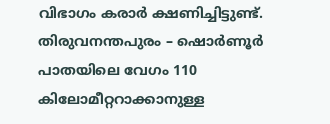വിഭാഗം കരാർ ക്ഷണിച്ചിട്ടുണ്ട്. തിരുവനന്തപുരം – ഷൊർണൂർ പാതയിലെ വേഗം 110 കിലോമീറ്ററാക്കാനുള്ള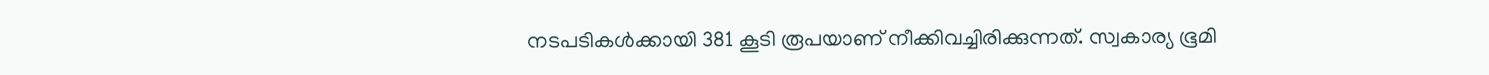നടപടികൾക്കായി 381 കൂടി രൂപയാണ് നീക്കിവച്ചിരിക്കുന്നത്. സ്വകാര്യ ഭൂമി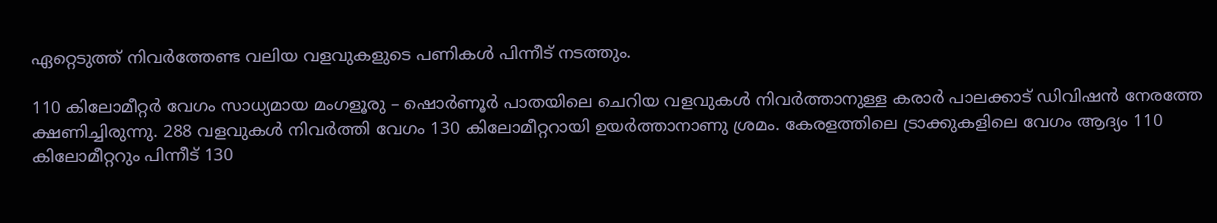ഏറ്റെടുത്ത് നിവർത്തേണ്ട വലിയ വളവുകളുടെ പണികൾ പിന്നീട് നടത്തും.

110 കിലോമീറ്റർ വേഗം സാധ്യമായ മംഗളൂരു – ഷൊർണൂർ പാതയിലെ ചെറിയ വളവുകൾ നിവർത്താനുള്ള കരാർ പാലക്കാട് ഡിവിഷൻ നേരത്തേ ക്ഷണിച്ചിരുന്നു. 288 വളവുകൾ നിവർത്തി വേഗം 130 കിലോമീറ്ററായി ഉയർത്താനാണു ശ്രമം. കേരളത്തിലെ ട്രാക്കുകളിലെ വേഗം ആദ്യം 110 കിലോമീറ്ററും പിന്നീട് 130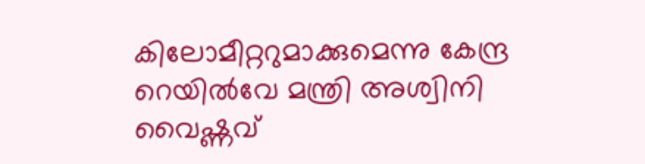കിലോമീറ്ററുമാക്കുമെന്നു കേന്ദ്ര റെയിൽവേ മന്ത്രി അശ്വിനി വൈഷ്ണവ്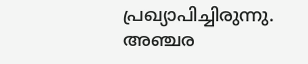പ്രഖ്യാപിച്ചിരുന്നു. അഞ്ചര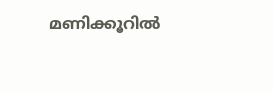മണിക്കൂറിൽ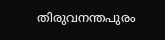തിരുവനന്തപുരം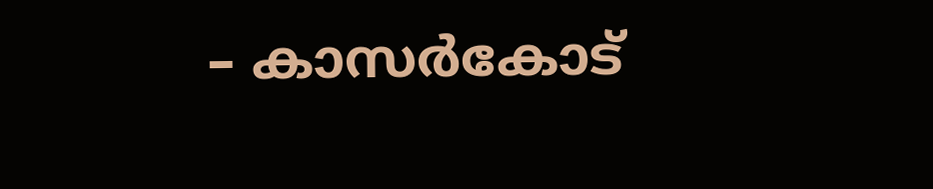– കാസർകോട്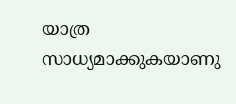യാത്ര സാധ്യമാക്കുകയാണു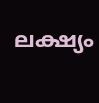ലക്ഷ്യം